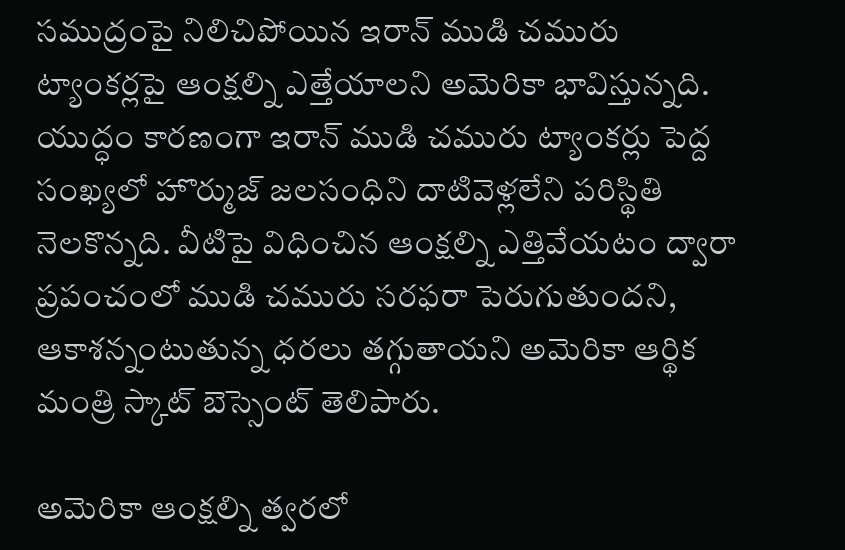సముద్రంపై నిలిచిపోయిన ఇరాన్ ముడి చమురు ట్యాంకర్లపై ఆంక్షల్ని ఎత్తేయాలని అమెరికా భావిస్తున్నది. యుద్ధం కారణంగా ఇరాన్ ముడి చమురు ట్యాంకర్లు పెద్ద సంఖ్యలో హొర్ముజ్ జలసంధిని దాటివెళ్లలేని పరిస్థితి నెలకొన్నది. వీటిపై విధించిన ఆంక్షల్ని ఎత్తివేయటం ద్వారా ప్రపంచంలో ముడి చమురు సరఫరా పెరుగుతుందని, ఆకాశన్నంటుతున్న ధరలు తగ్గుతాయని అమెరికా ఆర్థిక మంత్రి స్కాట్ బెస్సెంట్ తెలిపారు.

అమెరికా ఆంక్షల్ని త్వరలో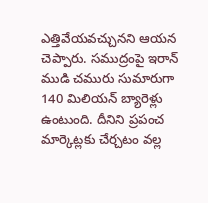ఎత్తివేయవచ్చునని ఆయన చెప్పారు. సముద్రంపై ఇరాన్ ముడి చమురు సుమారుగా 140 మిలియన్ బ్యారెళ్లు ఉంటుంది. దీనిని ప్రపంచ మార్కెట్లకు చేర్చటం వల్ల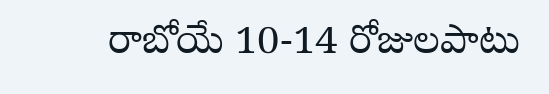రాబోయే 10-14 రోజులపాటు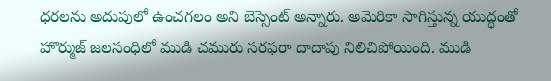ధరలను అదుపులో ఉంచగలం అని బెస్సెంట్ అన్నారు. అమెరికా సాగిస్తున్న యుద్ధంతో హొర్ముజ్ జలసంధిలో ముడి చమురు సరఫరా దాదాపు నిలిచిపోయింది. ముడి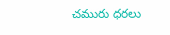చమురు ధరలు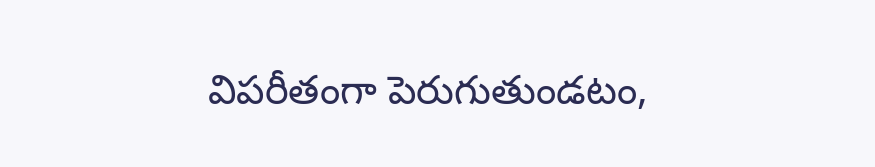విపరీతంగా పెరుగుతుండటం,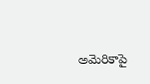అమెరికాపై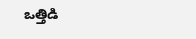ఒత్తిడి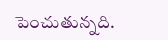పెంచుతున్నది.